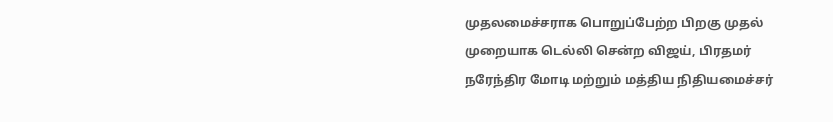முதலமைச்சராக பொறுப்பேற்ற பிறகு முதல் முறையாக டெல்லி சென்ற விஜய், பிரதமர் நரேந்திர மோடி மற்றும் மத்திய நிதியமைச்சர்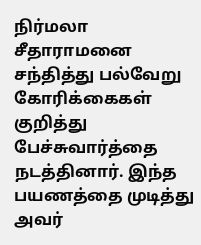நிர்மலா சீதாராமனை சந்தித்து பல்வேறு கோரிக்கைகள் குறித்து பேச்சுவார்த்தை நடத்தினார். இந்த பயணத்தை முடித்து அவர்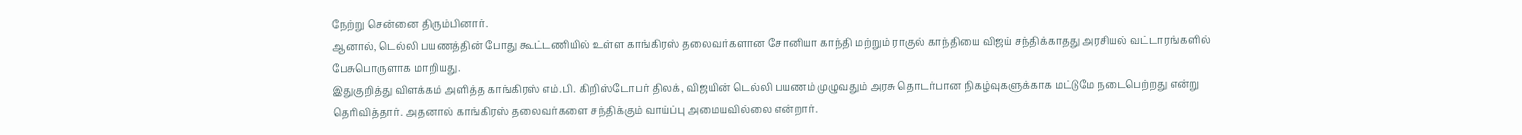நேற்று சென்னை திரும்பினார்.
ஆனால், டெல்லி பயணத்தின் போது கூட்டணியில் உள்ள காங்கிரஸ் தலைவர்களான சோனியா காந்தி மற்றும் ராகுல் காந்தியை விஜய் சந்திக்காதது அரசியல் வட்டாரங்களில் பேசுபொருளாக மாறியது.
இதுகுறித்து விளக்கம் அளித்த காங்கிரஸ் எம்.பி. கிறிஸ்டோபர் திலக், விஜயின் டெல்லி பயணம் முழுவதும் அரசு தொடர்பான நிகழ்வுகளுக்காக மட்டுமே நடைபெற்றது என்று தெரிவித்தார். அதனால் காங்கிரஸ் தலைவர்களை சந்திக்கும் வாய்ப்பு அமையவில்லை என்றார்.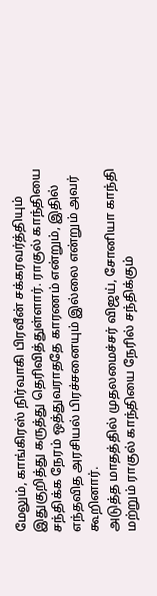மேலும், காங்கிரஸ் நிர்வாகி பிரவீன் சக்கரவர்த்தியும் இதுகுறித்து கருத்து தெரிவித்துள்ளார். ராகுல் காந்தியை சந்திக்க நேரம் ஒத்துவராததே காரணம் என்றும், இதில் எந்தவித அரசியல் பிரச்சனையும் இல்லை என்றும் அவர் கூறினார்.
அடுத்த மாதத்தில் முதலமைச்சர் விஜய், சோனியா காந்தி மற்றும் ராகுல் காந்தியை நேரில் சந்திக்கும்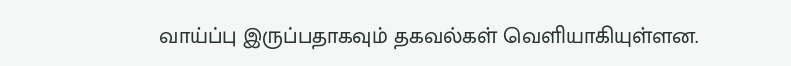வாய்ப்பு இருப்பதாகவும் தகவல்கள் வெளியாகியுள்ளன.